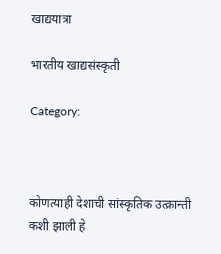खाद्ययात्रा

भारतीय खाद्यसंस्कृती

Category:



कोणत्याही देशाची सांस्कृतिक उत्क्रान्ती कशी झाली हे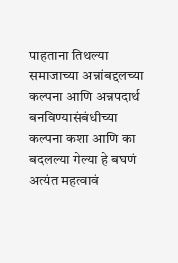पाहताना तिथल्या समाजाच्या अन्नांबद्दलच्या कल्पना आणि अन्नपदार्थ बनविण्यासंबंधीच्या कल्पना कशा आणि का बदलल्या गेल्या हे बघणं अत्यंत महत्वावं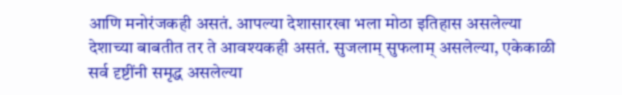आणि मनोरंजकही असतं. आपल्या देशासारखा भला मोठा इतिहास असलेल्या देशाच्या बाबतीत तर ते आवश्यकही असतं. सुजलाम् सुफलाम् असलेल्या, एकेकाळी सर्व दृष्टींनी समृद्ध असलेल्या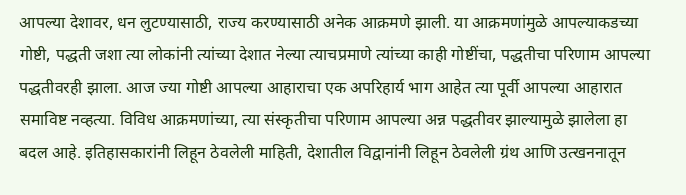आपल्या देशावर, धन लुटण्यासाठी, राज्य करण्यासाठी अनेक आक्रमणे झाली. या आक्रमणांमुळे आपल्याकडच्या गोष्टी, पद्धती जशा त्या लोकांनी त्यांच्या देशात नेल्या त्याचप्रमाणे त्यांच्या काही गोष्टींचा, पद्धतीचा परिणाम आपल्या पद्धतीवरही झाला. आज ज्या गोष्टी आपल्या आहाराचा एक अपरिहार्य भाग आहेत त्या पूर्वी आपल्या आहारात समाविष्ट नव्हत्या. विविध आक्रमणांच्या, त्या संस्कृतीचा परिणाम आपल्या अन्न पद्धतीवर झाल्यामुळे झालेला हा बदल आहे. इतिहासकारांनी लिहून ठेवलेली माहिती, देशातील विद्वानांनी लिहून ठेवलेली ग्रंथ आणि उत्खननातून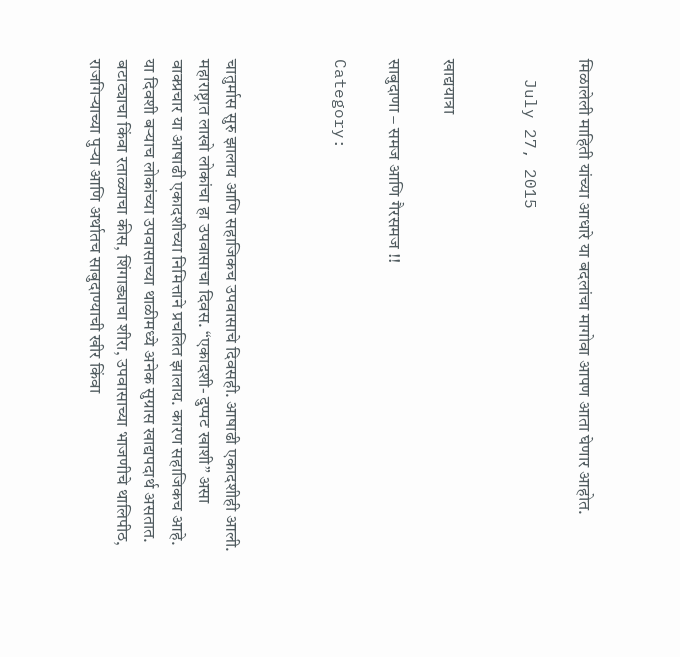मिळालेली माहिती यांच्या आधारे या बदलांचा मागोवा आपण आता घेणार आहोत.

  July 27, 2015


खाद्ययात्रा

साबुदाणा – समज आणि गैरसमज !!

Category:



चातुर्मास सुरु झालाय आणि सहाजिकच उपवासाचे दिवसही. आषाढी एकादशीही आली. महाराष्ट्रात लाखो लोकांचा हा उपवासाचा दिवस. “एकादशी- दुप्पट खाशी” असा वाक्प्रचार या आषाढी एकादशीच्या निमित्ताने प्रचलित झालाय. कारण सहाजिकच आहे. या दिवशी बर्‍याच लोकांच्या उपवासाच्या थाळीमध्ये अनेक सुग्रास खाद्यपदार्थ असतात. बटाट्याचा किंवा रताळ्याचा कीस, शिंगाड्याचा शीरा, उपवासाच्या भाजणीचे थालिपीठ, राजगिर्‍याच्या पुर्‍या आणि अर्थातच साबुदाण्याची खीर किंवा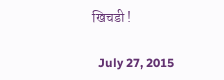खिचडी !

  July 27, 2015